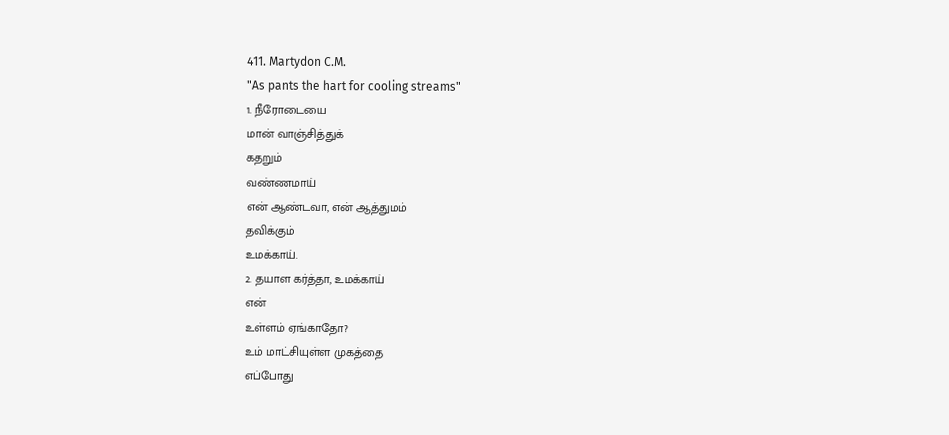411. Martydon C.M.
"As pants the hart for cooling streams"
1. நீரோடையை
மான் வாஞ்சித்துக்
கதறும்
வண்ணமாய்
என் ஆண்டவா, என் ஆத்துமம்
தவிக்கும்
உமக்காய்.
2. தயாள கர்த்தா, உமக்காய்
என்
உள்ளம் ஏங்காதோ?
உம் மாட்சியுள்ள முகத்தை
எப்போது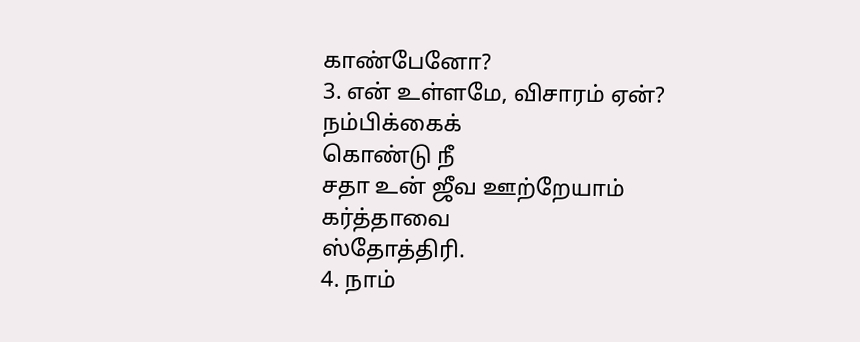காண்பேனோ?
3. என் உள்ளமே, விசாரம் ஏன்?
நம்பிக்கைக்
கொண்டு நீ
சதா உன் ஜீவ ஊற்றேயாம்
கர்த்தாவை
ஸ்தோத்திரி.
4. நாம்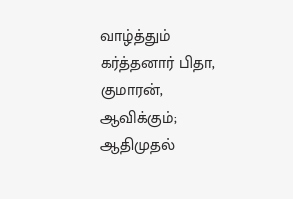வாழ்த்தும் கர்த்தனார் பிதா,
குமாரன்,
ஆவிக்கும்;
ஆதிமுதல்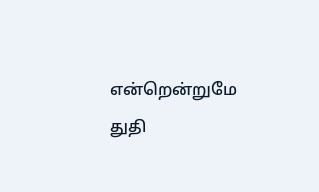என்றென்றுமே
துதி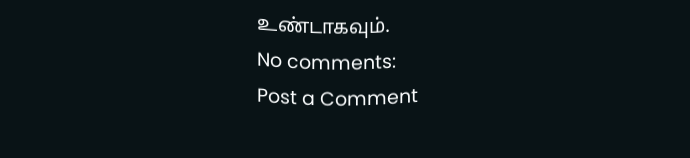உண்டாகவும்.
No comments:
Post a Comment